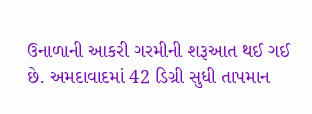ઉનાળાની આકરી ગરમીની શરૂઆત થઈ ગઈ છે. અમદાવાદમાં 42 ડિગ્રી સુધી તાપમાન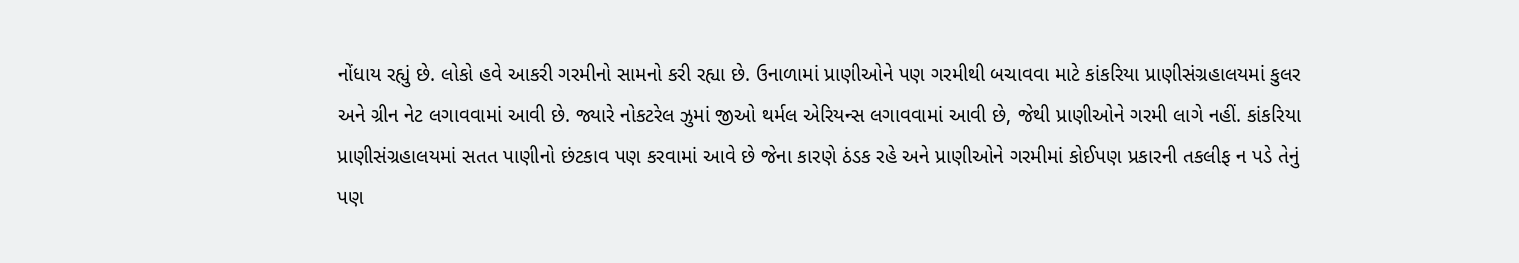નોંધાય રહ્યું છે. લોકો હવે આકરી ગરમીનો સામનો કરી રહ્યા છે. ઉનાળામાં પ્રાણીઓને પણ ગરમીથી બચાવવા માટે કાંકરિયા પ્રાણીસંગ્રહાલયમાં કુલર અને ગ્રીન નેટ લગાવવામાં આવી છે. જ્યારે નોકટરેલ ઝુમાં જીઓ થર્મલ એરિયન્સ લગાવવામાં આવી છે, જેથી પ્રાણીઓને ગરમી લાગે નહીં. કાંકરિયા પ્રાણીસંગ્રહાલયમાં સતત પાણીનો છંટકાવ પણ કરવામાં આવે છે જેના કારણે ઠંડક રહે અને પ્રાણીઓને ગરમીમાં કોઈપણ પ્રકારની તકલીફ ન પડે તેનું પણ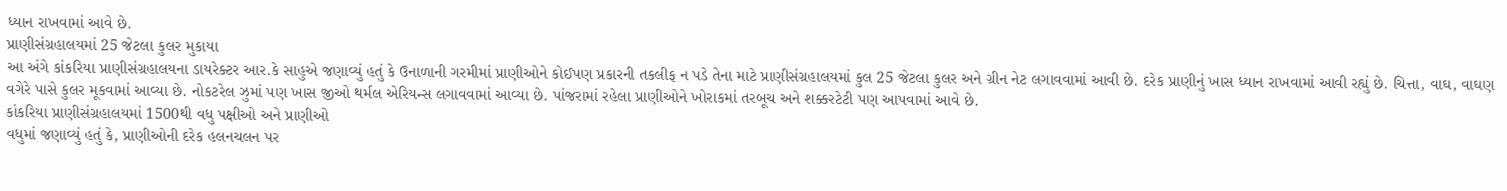ધ્યાન રાખવામાં આવે છે.
પ્રાણીસંગ્રહાલયમાં 25 જેટલા કુલર મુકાયા
આ અંગે કાંકરિયા પ્રાણીસંગ્રહાલયના ડાયરેક્ટર આર.કે સાહુએ જણાવ્યું હતું કે ઉનાળાની ગરમીમાં પ્રાણીઓને કોઈપણ પ્રકારની તકલીફ ન પડે તેના માટે પ્રાણીસંગ્રહાલયમાં કુલ 25 જેટલા કુલર અને ગ્રીન નેટ લગાવવામાં આવી છે. દરેક પ્રાણીનું ખાસ ધ્યાન રાખવામાં આવી રહ્યું છે. ચિત્તા, વાઘ, વાઘણ વગેરે પાસે કુલર મૂકવામાં આવ્યા છે. નોકટરેલ ઝુમાં પણ ખાસ જીઓ થર્મલ એરિયન્સ લગાવવામાં આવ્યા છે. પાંજરામાં રહેલા પ્રાણીઓને ખોરાકમાં તરબૂચ અને શક્કરટેટી પણ આપવામાં આવે છે.
કાંકરિયા પ્રાણીસંગ્રહાલયમાં 1500થી વધુ પક્ષીઓ અને પ્રાણીઓ
વધુમાં જણાવ્યું હતું કે, પ્રાણીઓની દરેક હલનચલન પર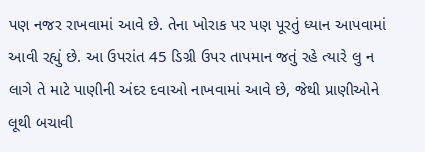પણ નજર રાખવામાં આવે છે. તેના ખોરાક પર પણ પૂરતું ધ્યાન આપવામાં આવી રહ્યું છે. આ ઉપરાંત 45 ડિગ્રી ઉપર તાપમાન જતું રહે ત્યારે લુ ન લાગે તે માટે પાણીની અંદર દવાઓ નાખવામાં આવે છે, જેથી પ્રાણીઓને લૂથી બચાવી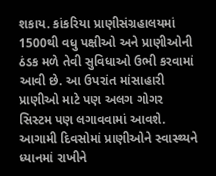શકાય. કાંકરિયા પ્રાણીસંગ્રહાલયમાં 1500થી વધુ પક્ષીઓ અને પ્રાણીઓની ઠંડક મળે તેવી સુવિધાઓ ઉભી કરવામાં આવી છે. આ ઉપરાંત માંસાહારી પ્રાણીઓ માટે પણ અલગ ગોગર સિસ્ટમ પણ લગાવવામાં આવશે. આગામી દિવસોમાં પ્રાણીઓને સ્વાસ્થ્યને ધ્યાનમાં રાખીને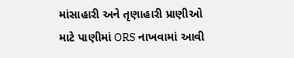માંસાહારી અને તૃણાહારી પ્રાણીઓ માટે પાણીમાં ORS નાખવામાં આવી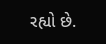રહ્યો છે.